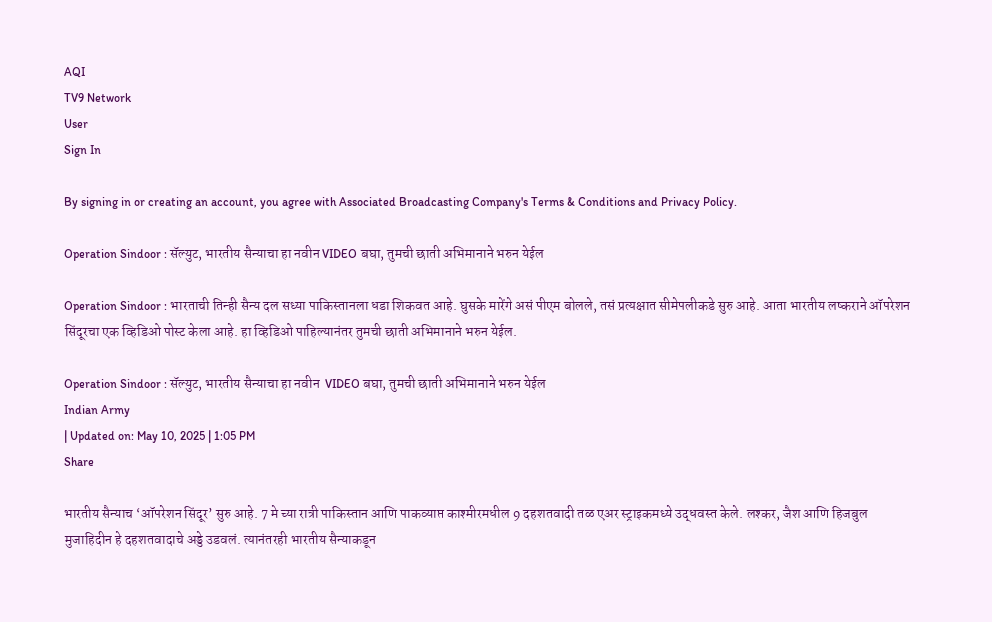AQI
TV9 Network
User
Sign In

By signing in or creating an account, you agree with Associated Broadcasting Company's Terms & Conditions and Privacy Policy.

Operation Sindoor : सॅल्युट, भारतीय सैन्याचा हा नवीन VIDEO बघा, तुमची छाती अभिमानाने भरुन येईल

Operation Sindoor : भारताची तिन्ही सैन्य दल सध्या पाकिस्तानला धडा शिकवत आहे. घुसके मारेंगे असं पीएम बोलले, तसं प्रत्यक्षात सीमेपलीकडे सुरु आहे. आता भारतीय लष्कराने ऑपरेशन सिंदूरचा एक व्हिडिओ पोस्ट केला आहे. हा व्हिडिओ पाहिल्यानंतर तुमची छाती अभिमानाने भरुन येईल.

Operation Sindoor : सॅल्युट, भारतीय सैन्याचा हा नवीन  VIDEO बघा, तुमची छाती अभिमानाने भरुन येईल
Indian Army
| Updated on: May 10, 2025 | 1:05 PM
Share

भारतीय सैन्याच ‘ऑपरेशन सिंदूर’ सुरु आहे. 7 मे च्या रात्री पाकिस्तान आणि पाकव्याप्त काश्मीरमधील 9 दहशतवादी तळ एअर स्ट्राइकमध्ये उद्धवस्त केले. लश्कर, जैश आणि हिजबुल मुजाहिदीन हे दहशतवादाचे अड्डे उडवलं. त्यानंतरही भारतीय सैन्याकडून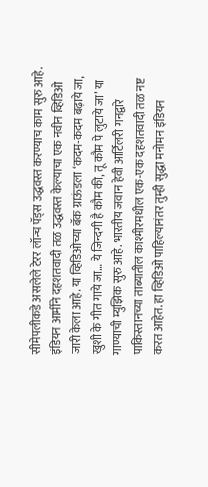सीमेपलीकडे असलेले टेरर लॉन्च पॅड्स उद्धवस्त करण्याच काम सुरु आहे. इंडियन आर्मीने दहशतवादी तळ उद्धवस्त केल्याचा एक नवीन व्हिडिओ जारी केला आहे. या व्हिडिओच्या बॅक ग्राऊंडला ‘कदम-कदम बढ़ाये जा, खुशी के गीत गाये जा… ये जिन्दगी है कौम की, तू कौम पे लुटाये जा’ या गाण्याची म्युझिक सुरु आहे. भारतीय जवान हेवी आर्टिलरी गनद्वारे पाकिस्तानच्या ताब्यातील काश्मीरमधील एक-एक दहशतवादी तळ नष्ट करत आहेत. हा व्हिडिओ पाहिल्यानंतर तुम्ही सुद्धा मनोमन इंडियन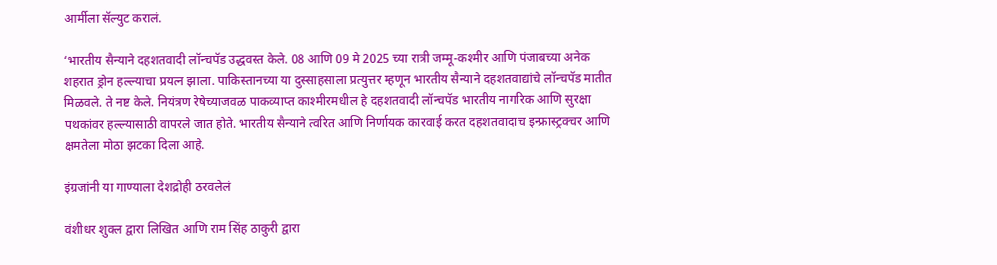आर्मीला सॅल्युट करालं.

‘भारतीय सैन्याने दहशतवादी लॉन्चपॅड उद्धवस्त केले. 08 आणि 09 मे 2025 च्या रात्री जम्मू-कश्मीर आणि पंजाबच्या अनेक शहरात ड्रोन हल्ल्याचा प्रयत्न झाला. पाकिस्तानच्या या दुस्साहसाला प्रत्युत्तर म्हणून भारतीय सैन्याने दहशतवाद्यांचे लॉन्चपॅड मातीत मिळवले. ते नष्ट केले. नियंत्रण रेषेच्याजवळ पाकव्याप्त काश्मीरमधील हे दहशतवादी लॉन्चपॅड भारतीय नागरिक आणि सुरक्षा पथकांवर हल्ल्यासाठी वापरले जात होते. भारतीय सैन्याने त्वरित आणि निर्णायक कारवाई करत दहशतवादाच इन्फ्रास्ट्रक्चर आणि क्षमतेला मोठा झटका दिला आहे.

इंग्रजांनी या गाण्याला देशद्रोही ठरवलेलं

वंशीधर शुक्ल द्वारा लिखित आणि राम सिंह ठाकुरी द्वारा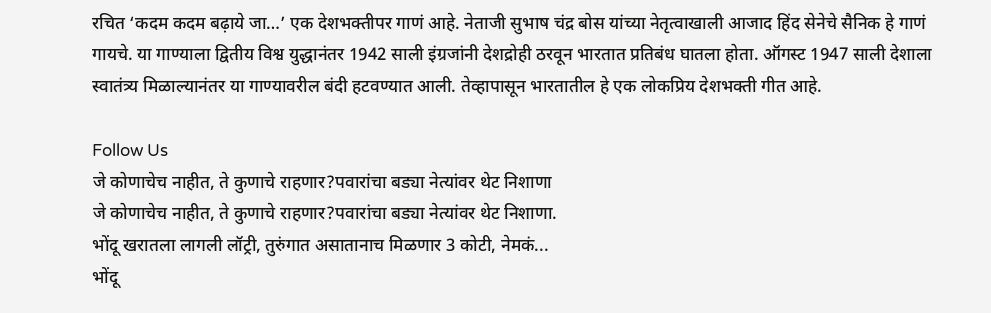रचित ‘कदम कदम बढ़ाये जा…’ एक देशभक्तीपर गाणं आहे. नेताजी सुभाष चंद्र बोस यांच्या नेतृत्वाखाली आजाद हिंद सेनेचे सैनिक हे गाणं गायचे. या गाण्याला द्वितीय विश्व युद्धानंतर 1942 साली इंग्रजांनी देशद्रोही ठरवून भारतात प्रतिबंध घातला होता. ऑगस्ट 1947 साली देशाला स्वातंत्र्य मिळाल्यानंतर या गाण्यावरील बंदी हटवण्यात आली. तेव्हापासून भारतातील हे एक लोकप्रिय देशभक्ती गीत आहे.

Follow Us
जे कोणाचेच नाहीत, ते कुणाचे राहणार?पवारांचा बड्या नेत्यांवर थेट निशाणा
जे कोणाचेच नाहीत, ते कुणाचे राहणार?पवारांचा बड्या नेत्यांवर थेट निशाणा.
भोंदू खरातला लागली लॉट्री, तुरुंगात असातानाच मिळणार 3 कोटी, नेमकं...
भोंदू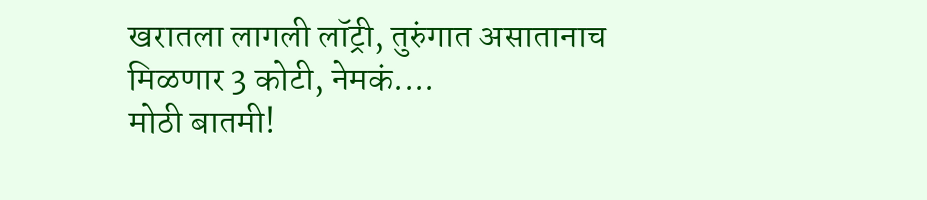खरातला लागली लॉट्री, तुरुंगात असातानाच मिळणार 3 कोटी, नेमकं....
मोठी बातमी!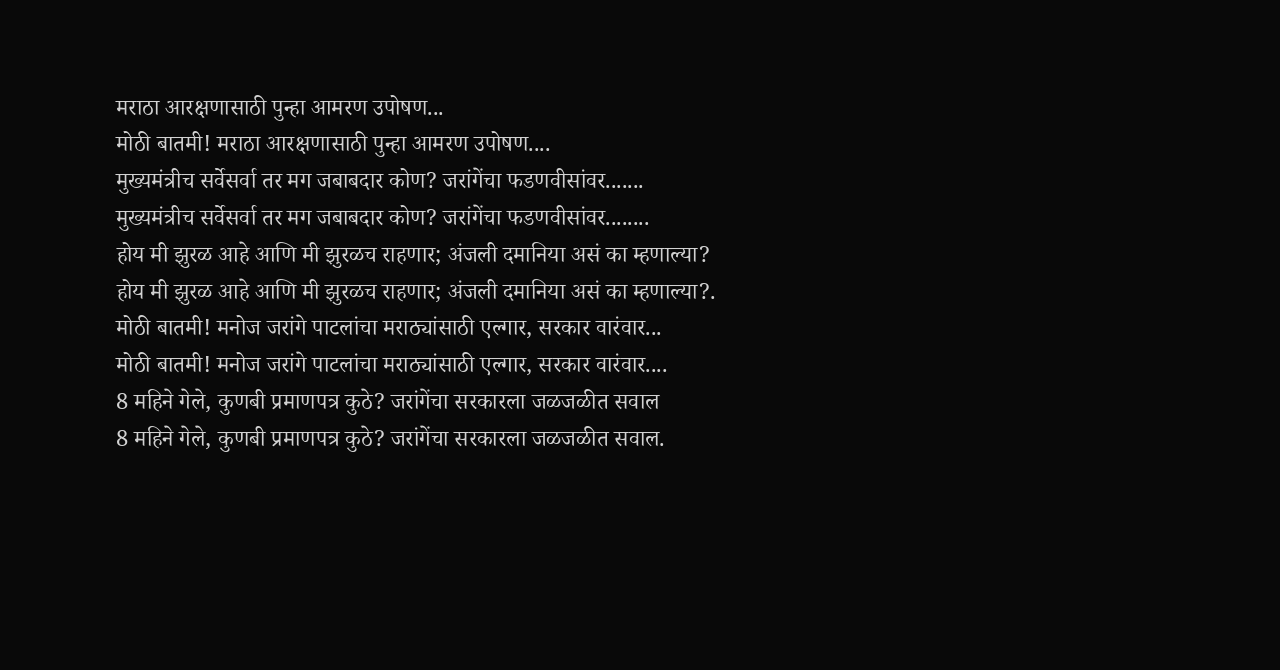मराठा आरक्षणासाठी पुन्हा आमरण उपोषण...
मोठी बातमी! मराठा आरक्षणासाठी पुन्हा आमरण उपोषण....
मुख्यमंत्रीच सर्वेसर्वा तर मग जबाबदार कोण? जरांगेंचा फडणवीसांवर.......
मुख्यमंत्रीच सर्वेसर्वा तर मग जबाबदार कोण? जरांगेंचा फडणवीसांवर........
होय मी झुरळ आहे आणि मी झुरळच राहणार; अंजली दमानिया असं का म्हणाल्या?
होय मी झुरळ आहे आणि मी झुरळच राहणार; अंजली दमानिया असं का म्हणाल्या?.
मोठी बातमी! मनोज जरांगे पाटलांचा मराठ्यांसाठी एल्गार, सरकार वारंवार...
मोठी बातमी! मनोज जरांगे पाटलांचा मराठ्यांसाठी एल्गार, सरकार वारंवार....
8 महिने गेले, कुणबी प्रमाणपत्र कुठे? जरांगेंचा सरकारला जळजळीत सवाल
8 महिने गेले, कुणबी प्रमाणपत्र कुठे? जरांगेंचा सरकारला जळजळीत सवाल.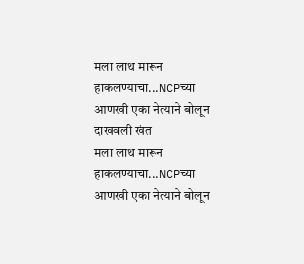मला लाथ मारून हाकलण्याचा...NCPच्या आणखी एका नेत्याने बोलून दाखवली खंत
मला लाथ मारून हाकलण्याचा...NCPच्या आणखी एका नेत्याने बोलून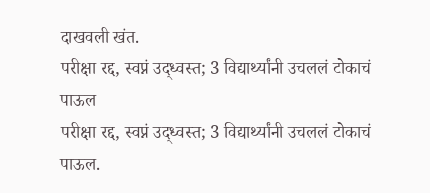दाखवली खंत.
परीक्षा रद्द, स्वप्नं उद्ध्वस्त; 3 विद्यार्थ्यांनी उचललं टोकाचं पाऊल
परीक्षा रद्द, स्वप्नं उद्ध्वस्त; 3 विद्यार्थ्यांनी उचललं टोकाचं पाऊल.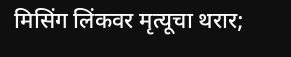मिसिंग लिंकवर मृत्यूचा थरार;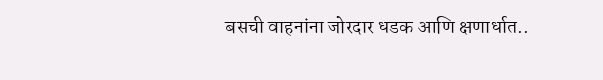बसची वाहनांना जोरदार धडक आणि क्षणार्धात..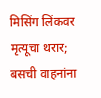मिसिंग लिंकवर मृत्यूचा थरार; बसची वाहनांना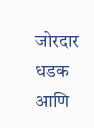जोरदार धडक आणि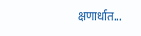क्षणार्धात...